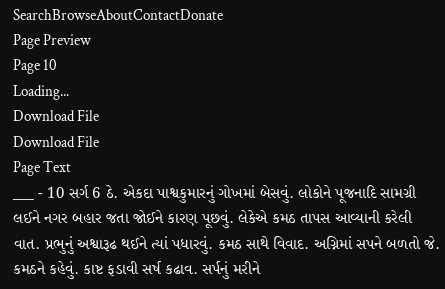SearchBrowseAboutContactDonate
Page Preview
Page 10
Loading...
Download File
Download File
Page Text
___ - 10 સર્ગ 6 ઠે. એકદા પાશ્વકુમારનું ગોખમાં બેસવું. લોકોને પૂજનાદિ સામગ્રી લઈને નગર બહાર જતા જોઈને કારણ પૂછવું. લેકેએ કમઠ તાપસ આવ્યાની કરેલી વાત. પ્રભુનું અશ્વારૂઢ થઈને ત્યાં પધારવું. કમઠ સાથે વિવાદ. અગ્નિમાં સપને બળતો જે. કમઠને કહેવું. કાષ્ટ ફડાવી સર્ષ કઢાવ. સર્પનું મરીને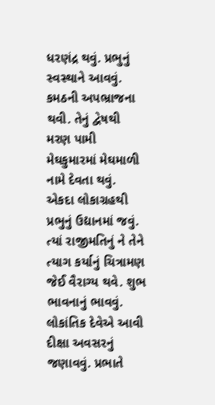ધરણંદ્ર થવું. પ્રભુનું સ્વસ્થાને આવવું. કમઠની અપભ્રાજના થવી. તેનું દ્વેષથી મરણ પામી મેઘકુમારમાં મેઘમાળી નામે દેવતા થવું. એકદા લોકાગ્રહથી પ્રભુનું ઉદ્યાનમાં જવું. ત્યાં રાજીમતિનું ને તેને ત્યાગ કર્યાનું ચિત્રામણ જેઈ વૈરાગ્ય થવે. શુભ ભાવનાનું ભાવવું. લોકાંતિક દેવેએ આવી દીક્ષા અવસરનું જણાવવું. પ્રભાતે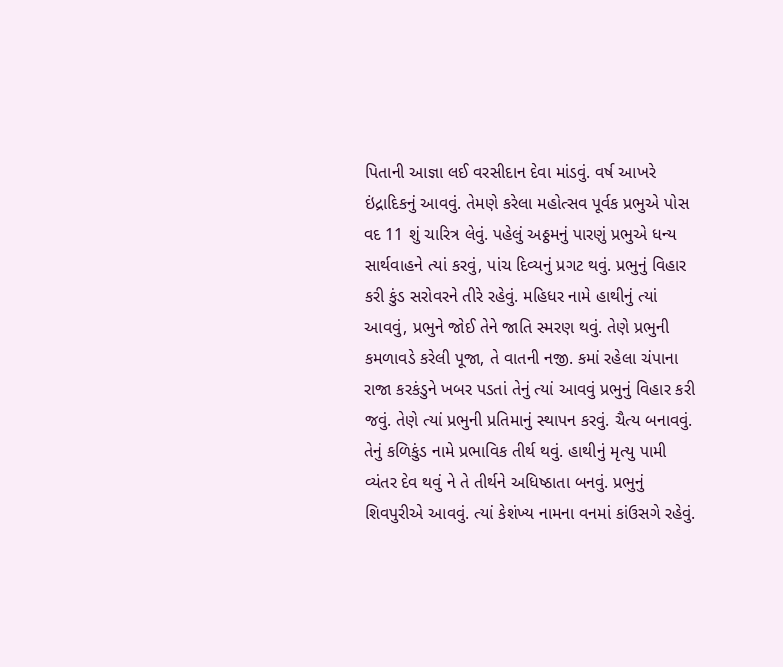પિતાની આજ્ઞા લઈ વરસીદાન દેવા માંડવું. વર્ષ આખરે ઇંદ્રાદિકનું આવવું. તેમણે કરેલા મહોત્સવ પૂર્વક પ્રભુએ પોસ વદ 11 શું ચારિત્ર લેવું. પહેલું અઠ્ઠમનું પારણું પ્રભુએ ધન્ય સાર્થવાહને ત્યાં કરવું, પાંચ દિવ્યનું પ્રગટ થવું. પ્રભુનું વિહાર કરી કુંડ સરોવરને તીરે રહેવું. મહિધર નામે હાથીનું ત્યાં આવવું, પ્રભુને જોઈ તેને જાતિ સ્મરણ થવું. તેણે પ્રભુની કમળાવડે કરેલી પૂજા, તે વાતની નજી. કમાં રહેલા ચંપાના રાજા કરકંડુને ખબર પડતાં તેનું ત્યાં આવવું પ્રભુનું વિહાર કરી જવું. તેણે ત્યાં પ્રભુની પ્રતિમાનું સ્થાપન કરવું. ચૈત્ય બનાવવું. તેનું કળિકુંડ નામે પ્રભાવિક તીર્થ થવું. હાથીનું મૃત્યુ પામી વ્યંતર દેવ થવું ને તે તીર્થને અધિષ્ઠાતા બનવું. પ્રભુનું શિવપુરીએ આવવું. ત્યાં કેશંખ્ય નામના વનમાં કાંઉસગે રહેવું.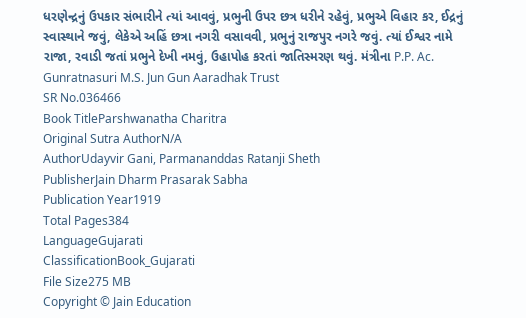ધરણેન્દ્રનું ઉપકાર સંભારીને ત્યાં આવવું, પ્રભુની ઉપર છત્ર ધરીને રહેવું, પ્રભુએ વિહાર કર, ઈદ્રનું સ્વાસ્થાને જવું, લેકેએ અહિં છત્રા નગરી વસાવવી, પ્રભુનું રાજપુર નગરે જવું. ત્યાં ઈશ્વર નામે રાજા, રવાડી જતાં પ્રભુને દેખી નમવું, ઉહાપોહ કરતાં જાતિસ્મરણ થવું. મંત્રીના P.P. Ac. Gunratnasuri M.S. Jun Gun Aaradhak Trust
SR No.036466
Book TitleParshwanatha Charitra
Original Sutra AuthorN/A
AuthorUdayvir Gani, Parmananddas Ratanji Sheth
PublisherJain Dharm Prasarak Sabha
Publication Year1919
Total Pages384
LanguageGujarati
ClassificationBook_Gujarati
File Size275 MB
Copyright © Jain Education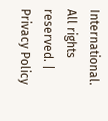International. All rights reserved. | Privacy Policy